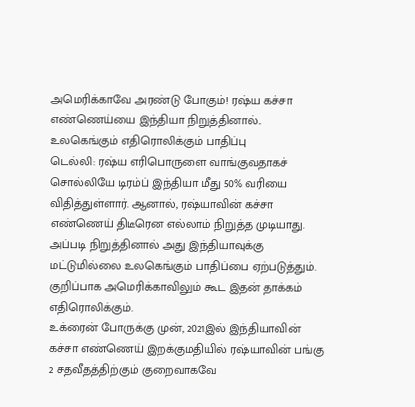அமெரிக்காவே அரண்டு போகும்! ரஷ்ய கச்சா எண்ணெய்யை இந்தியா நிறுத்தினால்.. உலகெங்கும் எதிரொலிக்கும் பாதிப்பு
டெல்லி: ரஷ்ய எரிபொருளை வாங்குவதாகச் சொல்லியே டிரம்ப் இந்தியா மீது 50% வரியை விதித்துள்ளார். ஆனால், ரஷ்யாவின் கச்சா எண்ணெய் திடீரென எல்லாம் நிறுத்த முடியாது. அப்படி நிறுத்தினால் அது இந்தியாவுக்கு மட்டுமில்லை உலகெங்கும் பாதிப்பை ஏற்படுத்தும். குறிப்பாக அமெரிக்காவிலும் கூட இதன் தாக்கம் எதிரொலிக்கும்.
உக்ரைன் போருக்கு முன், 2021இல் இந்தியாவின் கச்சா எண்ணெய் இறக்குமதியில் ரஷ்யாவின் பங்கு 2 சதவீதத்திற்கும் குறைவாகவே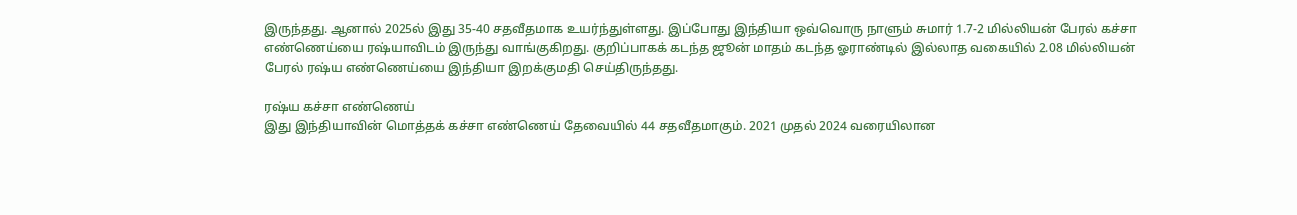இருந்தது. ஆனால் 2025ல் இது 35-40 சதவீதமாக உயர்ந்துள்ளது. இப்போது இந்தியா ஒவ்வொரு நாளும் சுமார் 1.7-2 மில்லியன் பேரல் கச்சா எண்ணெய்யை ரஷ்யாவிடம் இருந்து வாங்குகிறது. குறிப்பாகக் கடந்த ஜூன் மாதம் கடந்த ஓராண்டில் இல்லாத வகையில் 2.08 மில்லியன் பேரல் ரஷ்ய எண்ணெய்யை இந்தியா இறக்குமதி செய்திருந்தது.

ரஷ்ய கச்சா எண்ணெய்
இது இந்தியாவின் மொத்தக் கச்சா எண்ணெய் தேவையில் 44 சதவீதமாகும். 2021 முதல் 2024 வரையிலான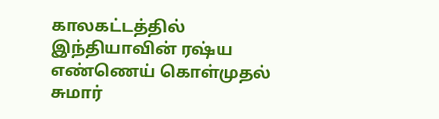காலகட்டத்தில் இந்தியாவின் ரஷ்ய எண்ணெய் கொள்முதல் சுமார்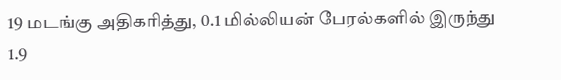19 மடங்கு அதிகரித்து, 0.1 மில்லியன் பேரல்களில் இருந்து 1.9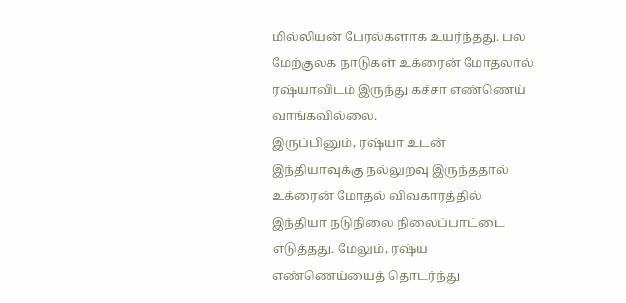மில்லியன் பேரல்களாக உயர்ந்தது. பல மேற்குலக நாடுகள் உக்ரைன் மோதலால் ரஷ்யாவிடம் இருந்து கச்சா எண்ணெய் வாங்கவில்லை.
இருப்பினும், ரஷ்யா உடன் இந்தியாவுக்கு நல்லுறவு இருந்ததால் உக்ரைன் மோதல் விவகாரத்தில் இந்தியா நடுநிலை நிலைப்பாட்டை எடுத்தது. மேலும், ரஷ்ய எண்ணெய்யைத் தொடர்ந்து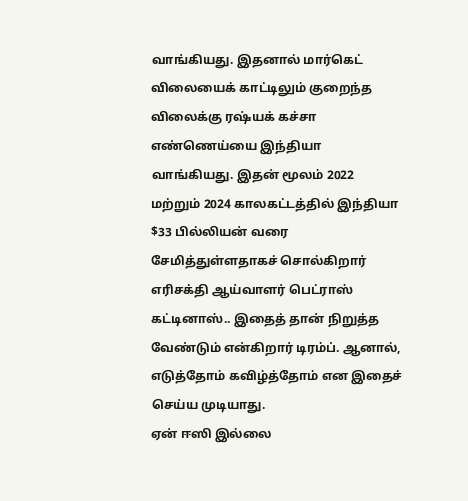வாங்கியது. இதனால் மார்கெட் விலையைக் காட்டிலும் குறைந்த விலைக்கு ரஷ்யக் கச்சா எண்ணெய்யை இந்தியா வாங்கியது. இதன் மூலம் 2022 மற்றும் 2024 காலகட்டத்தில் இந்தியா $33 பில்லியன் வரை சேமித்துள்ளதாகச் சொல்கிறார் எரிசக்தி ஆய்வாளர் பெட்ராஸ் கட்டினாஸ்.. இதைத் தான் நிறுத்த வேண்டும் என்கிறார் டிரம்ப். ஆனால், எடுத்தோம் கவிழ்த்தோம் என இதைச் செய்ய முடியாது.
ஏன் ஈஸி இல்லை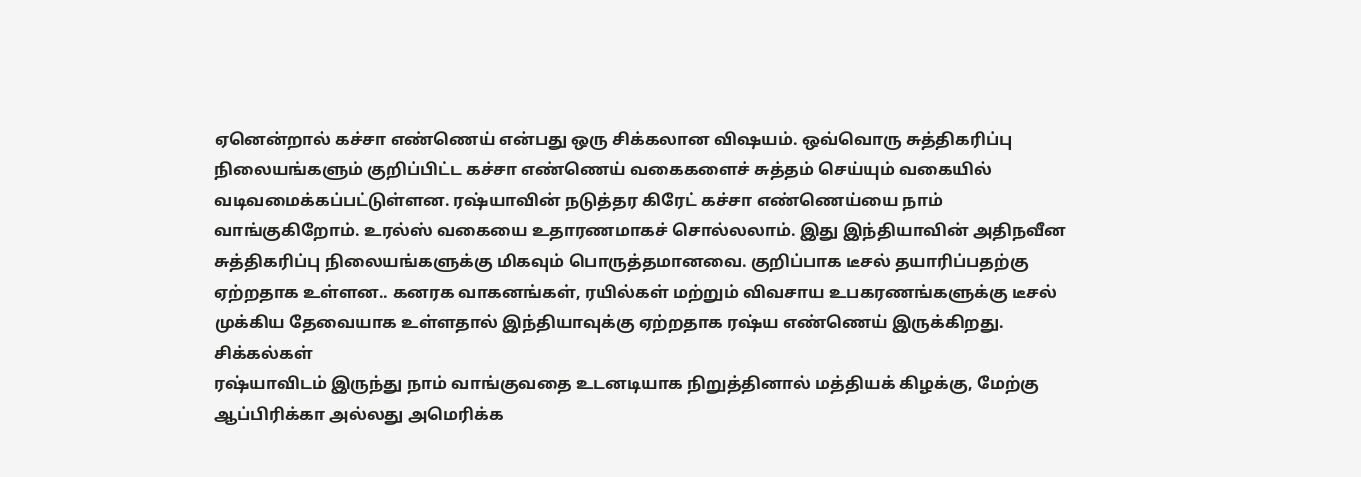ஏனென்றால் கச்சா எண்ணெய் என்பது ஒரு சிக்கலான விஷயம். ஒவ்வொரு சுத்திகரிப்பு நிலையங்களும் குறிப்பிட்ட கச்சா எண்ணெய் வகைகளைச் சுத்தம் செய்யும் வகையில் வடிவமைக்கப்பட்டுள்ளன. ரஷ்யாவின் நடுத்தர கிரேட் கச்சா எண்ணெய்யை நாம் வாங்குகிறோம். உரல்ஸ் வகையை உதாரணமாகச் சொல்லலாம். இது இந்தியாவின் அதிநவீன சுத்திகரிப்பு நிலையங்களுக்கு மிகவும் பொருத்தமானவை. குறிப்பாக டீசல் தயாரிப்பதற்கு ஏற்றதாக உள்ளன.. கனரக வாகனங்கள், ரயில்கள் மற்றும் விவசாய உபகரணங்களுக்கு டீசல் முக்கிய தேவையாக உள்ளதால் இந்தியாவுக்கு ஏற்றதாக ரஷ்ய எண்ணெய் இருக்கிறது.
சிக்கல்கள்
ரஷ்யாவிடம் இருந்து நாம் வாங்குவதை உடனடியாக நிறுத்தினால் மத்தியக் கிழக்கு, மேற்கு ஆப்பிரிக்கா அல்லது அமெரிக்க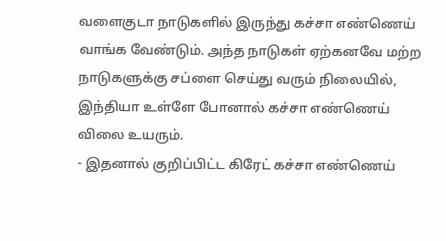வளைகுடா நாடுகளில் இருந்து கச்சா எண்ணெய் வாங்க வேண்டும். அந்த நாடுகள் ஏற்கனவே மற்ற நாடுகளுக்கு சப்ளை செய்து வரும் நிலையில், இந்தியா உள்ளே போனால் கச்சா எண்ணெய் விலை உயரும்.
- இதனால் குறிப்பிட்ட கிரேட் கச்சா எண்ணெய்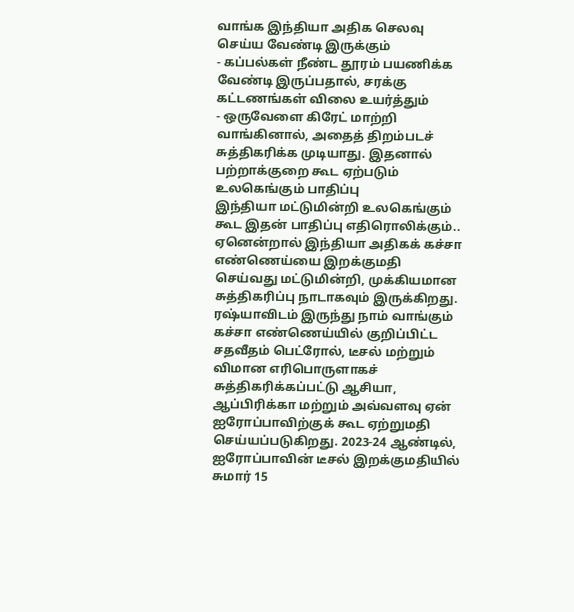வாங்க இந்தியா அதிக செலவு செய்ய வேண்டி இருக்கும்
- கப்பல்கள் நீண்ட தூரம் பயணிக்க வேண்டி இருப்பதால், சரக்கு கட்டணங்கள் விலை உயர்த்தும்
- ஒருவேளை கிரேட் மாற்றி வாங்கினால், அதைத் திறம்படச் சுத்திகரிக்க முடியாது. இதனால் பற்றாக்குறை கூட ஏற்படும்
உலகெங்கும் பாதிப்பு
இந்தியா மட்டுமின்றி உலகெங்கும் கூட இதன் பாதிப்பு எதிரொலிக்கும்.. ஏனென்றால் இந்தியா அதிகக் கச்சா எண்ணெய்யை இறக்குமதி செய்வது மட்டுமின்றி, முக்கியமான சுத்திகரிப்பு நாடாகவும் இருக்கிறது. ரஷ்யாவிடம் இருந்து நாம் வாங்கும் கச்சா எண்ணெய்யில் குறிப்பிட்ட சதவீதம் பெட்ரோல், டீசல் மற்றும் விமான எரிபொருளாகச் சுத்திகரிக்கப்பட்டு ஆசியா, ஆப்பிரிக்கா மற்றும் அவ்வளவு ஏன் ஐரோப்பாவிற்குக் கூட ஏற்றுமதி செய்யப்படுகிறது. 2023-24 ஆண்டில், ஐரோப்பாவின் டீசல் இறக்குமதியில் சுமார் 15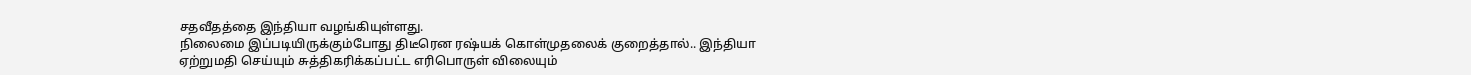சதவீதத்தை இந்தியா வழங்கியுள்ளது.
நிலைமை இப்படியிருக்கும்போது திடீரென ரஷ்யக் கொள்முதலைக் குறைத்தால்.. இந்தியா ஏற்றுமதி செய்யும் சுத்திகரிக்கப்பட்ட எரிபொருள் விலையும்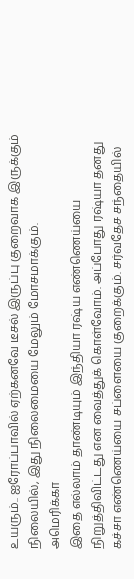உயரும்.. ஐரோப்பாவில் ஏற்கனவே டீசல் இருப்பு குறைவாக இருக்கும் நிலையில், இது நிலைமையை மேலும் மோசமாக்கும்.
அமெரிக்கா
இதை எல்லாம் தாண்டியும் இந்தியா ரஷ்ய எண்ணெய்யை நிறுத்திவிட்டது என வைத்துக் கொள்வோம். அப்போது ரஷ்யா தனது கச்சா எண்ணெய்யை சப்ளையை குறைக்கும். சர்வதேச சந்தையில்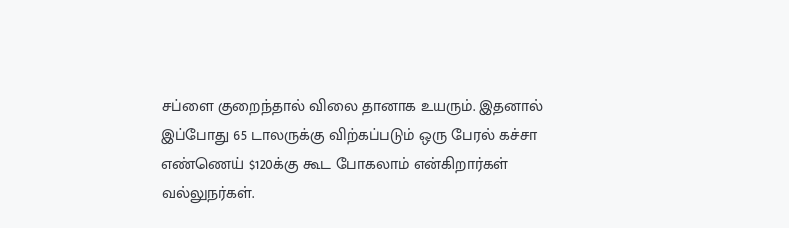சப்ளை குறைந்தால் விலை தானாக உயரும். இதனால் இப்போது 65 டாலருக்கு விற்கப்படும் ஒரு பேரல் கச்சா எண்ணெய் $120க்கு கூட போகலாம் என்கிறார்கள் வல்லுநர்கள்.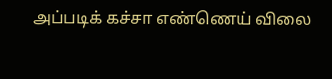அப்படிக் கச்சா எண்ணெய் விலை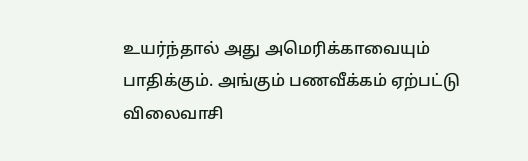உயர்ந்தால் அது அமெரிக்காவையும் பாதிக்கும். அங்கும் பணவீக்கம் ஏற்பட்டு விலைவாசி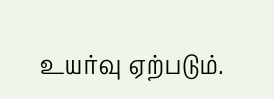உயர்வு ஏற்படும்.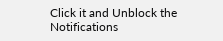Click it and Unblock the Notifications